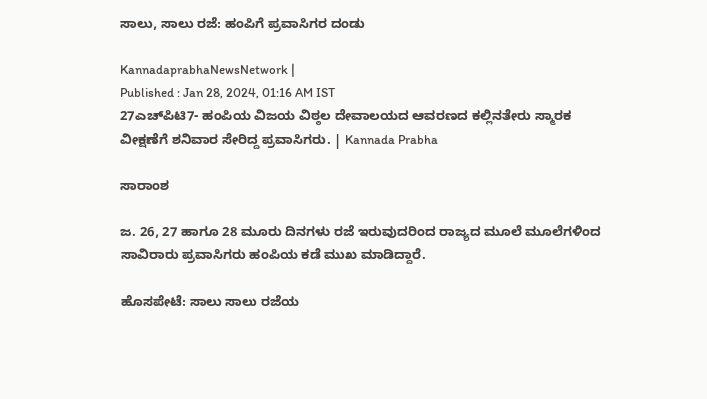ಸಾಲು, ಸಾಲು ರಜೆ: ಹಂಪಿಗೆ ಪ್ರವಾಸಿಗರ ದಂಡು

KannadaprabhaNewsNetwork |
Published : Jan 28, 2024, 01:16 AM IST
27ಎಚ್‌ಪಿಟಿ7- ಹಂಪಿಯ ವಿಜಯ ವಿಠ್ಠಲ ದೇವಾಲಯದ ಆವರಣದ ಕಲ್ಲಿನತೇರು ಸ್ಮಾರಕ ವೀಕ್ಷಣೆಗೆ ಶನಿವಾರ ಸೇರಿದ್ದ ಪ್ರವಾಸಿಗರು. | Kannada Prabha

ಸಾರಾಂಶ

ಜ. 26, 27 ಹಾಗೂ 28 ಮೂರು ದಿನಗಳು ರಜೆ ಇರುವುದರಿಂದ ರಾಜ್ಯದ ಮೂಲೆ ಮೂಲೆಗಳಿಂದ ಸಾವಿರಾರು ಪ್ರವಾಸಿಗರು ಹಂಪಿಯ ಕಡೆ ಮುಖ ಮಾಡಿದ್ದಾರೆ.

ಹೊಸಪೇಟೆ: ಸಾಲು ಸಾಲು ರಜೆಯ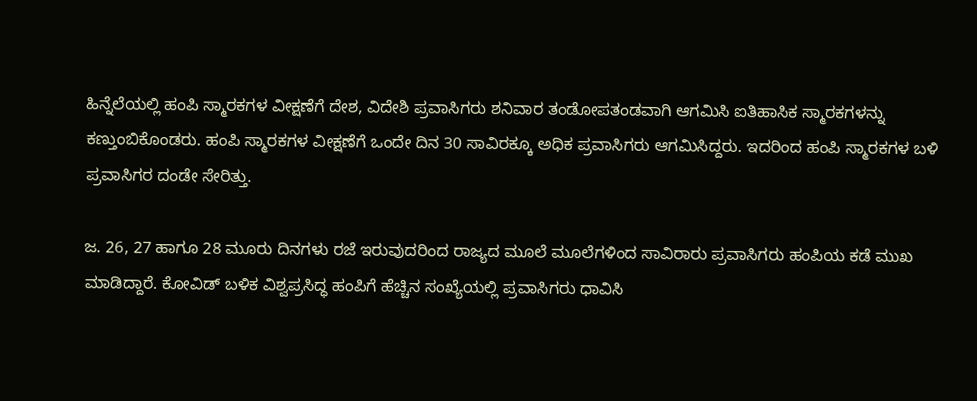ಹಿನ್ನೆಲೆಯಲ್ಲಿ ಹಂಪಿ ಸ್ಮಾರಕಗಳ ವೀಕ್ಷಣೆಗೆ ದೇಶ, ವಿದೇಶಿ ಪ್ರವಾಸಿಗರು ಶನಿವಾರ ತಂಡೋಪತಂಡವಾಗಿ ಆಗಮಿಸಿ ಐತಿಹಾಸಿಕ ಸ್ಮಾರಕಗಳನ್ನು ಕಣ್ತುಂಬಿಕೊಂಡರು. ಹಂಪಿ ಸ್ಮಾರಕಗಳ ವೀಕ್ಷಣೆಗೆ ಒಂದೇ ದಿನ 30 ಸಾವಿರಕ್ಕೂ ಅಧಿಕ ಪ್ರವಾಸಿಗರು ಆಗಮಿಸಿದ್ದರು. ಇದರಿಂದ ಹಂಪಿ ಸ್ಮಾರಕಗಳ ಬಳಿ ಪ್ರವಾಸಿಗರ ದಂಡೇ ಸೇರಿತ್ತು.

ಜ. 26, 27 ಹಾಗೂ 28 ಮೂರು ದಿನಗಳು ರಜೆ ಇರುವುದರಿಂದ ರಾಜ್ಯದ ಮೂಲೆ ಮೂಲೆಗಳಿಂದ ಸಾವಿರಾರು ಪ್ರವಾಸಿಗರು ಹಂಪಿಯ ಕಡೆ ಮುಖ ಮಾಡಿದ್ದಾರೆ. ಕೋವಿಡ್ ಬಳಿಕ ವಿಶ್ವಪ್ರಸಿದ್ಧ ಹಂಪಿಗೆ ಹೆಚ್ಚಿನ ಸಂಖ್ಯೆಯಲ್ಲಿ ಪ್ರವಾಸಿಗರು ಧಾವಿಸಿ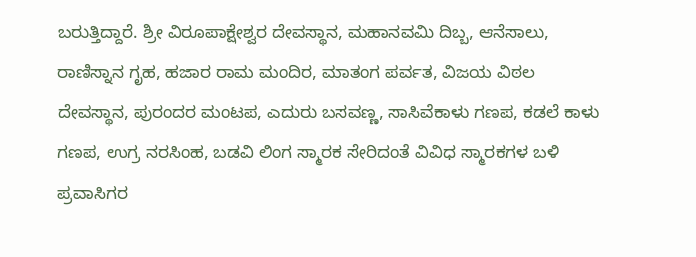ಬರುತ್ತಿದ್ದಾರೆ. ಶ್ರೀ ವಿರೂಪಾಕ್ಷೇಶ್ವರ ದೇವಸ್ಥಾನ, ಮಹಾನವಮಿ ದಿಬ್ಬ, ಆನೆಸಾಲು, ರಾಣಿಸ್ನಾನ ಗೃಹ, ಹಜಾರ ರಾಮ ಮಂದಿರ, ಮಾತಂಗ ಪರ್ವತ, ವಿಜಯ ವಿಠಲ ದೇವಸ್ಥಾನ, ಪುರಂದರ ಮಂಟಪ, ಎದುರು ಬಸವಣ್ಣ, ಸಾಸಿವೆಕಾಳು ಗಣಪ, ಕಡಲೆ ಕಾಳು ಗಣಪ, ಉಗ್ರ ನರಸಿಂಹ, ಬಡವಿ ಲಿಂಗ ಸ್ಮಾರಕ ಸೇರಿದಂತೆ ವಿವಿಧ ಸ್ಮಾರಕಗಳ ಬಳಿ ಪ್ರವಾಸಿಗರ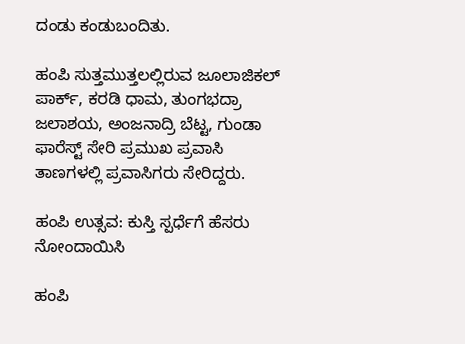ದಂಡು ಕಂಡುಬಂದಿತು.

ಹಂಪಿ ಸುತ್ತಮುತ್ತಲಲ್ಲಿರುವ ಜೂಲಾಜಿಕಲ್ ಪಾರ್ಕ್, ಕರಡಿ ಧಾಮ, ತುಂಗಭದ್ರಾ ಜಲಾಶಯ, ಅಂಜನಾದ್ರಿ ಬೆಟ್ಟ, ಗುಂಡಾ ಫಾರೆಸ್ಟ್ ಸೇರಿ ಪ್ರಮುಖ ಪ್ರವಾಸಿ ತಾಣಗಳಲ್ಲಿ ಪ್ರವಾಸಿಗರು ಸೇರಿದ್ದರು.

ಹಂಪಿ ಉತ್ಸವ: ಕುಸ್ತಿ ಸ್ಪರ್ಧೆಗೆ ಹೆಸರು ನೋಂದಾಯಿಸಿ

ಹಂಪಿ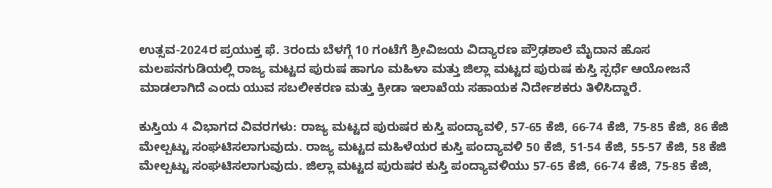ಉತ್ಸವ-2024ರ ಪ್ರಯುಕ್ತ ಫೆ. 3ರಂದು ಬೆಳಗ್ಗೆ 10 ಗಂಟೆಗೆ ಶ್ರೀವಿಜಯ ವಿದ್ಯಾರಣ ಪ್ರೌಢಶಾಲೆ ಮೈದಾನ ಹೊಸ ಮಲಪನಗುಡಿಯಲ್ಲಿ ರಾಜ್ಯ ಮಟ್ಟದ ಪುರುಷ ಹಾಗೂ ಮಹಿಳಾ ಮತ್ತು ಜಿಲ್ಲಾ ಮಟ್ಟದ ಪುರುಷ ಕುಸ್ತಿ ಸ್ಪರ್ಧೆ ಆಯೋಜನೆ ಮಾಡಲಾಗಿದೆ ಎಂದು ಯುವ ಸಬಲೀಕರಣ ಮತ್ತು ಕ್ರೀಡಾ ಇಲಾಖೆಯ ಸಹಾಯಕ ನಿರ್ದೇಶಕರು ತಿಳಿಸಿದ್ದಾರೆ.

ಕುಸ್ತಿಯ 4 ವಿಭಾಗದ ವಿವರಗಳು: ರಾಜ್ಯ ಮಟ್ಟದ ಪುರುಷರ ಕುಸ್ತಿ ಪಂದ್ಯಾವಳಿ, 57-65 ಕೆಜಿ, 66-74 ಕೆಜಿ, 75-85 ಕೆಜಿ, 86 ಕೆಜಿ ಮೇಲ್ಪಟ್ಟು ಸಂಘಟಿಸಲಾಗುವುದು. ರಾಜ್ಯ ಮಟ್ಟದ ಮಹಿಳೆಯರ ಕುಸ್ತಿ ಪಂದ್ಯಾವಳಿ 50 ಕೆಜಿ, 51-54 ಕೆಜಿ, 55-57 ಕೆಜಿ, 58 ಕೆಜಿ ಮೇಲ್ಪಟ್ಟು ಸಂಘಟಿಸಲಾಗುವುದು. ಜಿಲ್ಲಾ ಮಟ್ಟದ ಪುರುಷರ ಕುಸ್ತಿ ಪಂದ್ಯಾವಳಿಯು 57-65 ಕೆಜಿ, 66-74 ಕೆಜಿ, 75-85 ಕೆಜಿ,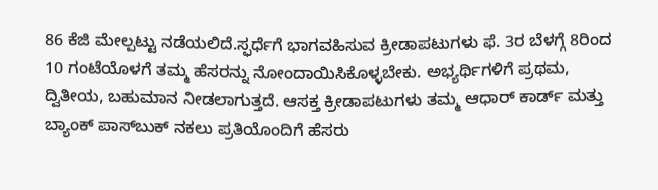86 ಕೆಜಿ ಮೇಲ್ಪಟ್ಟು ನಡೆಯಲಿದೆ.ಸ್ಫರ್ಧೆಗೆ ಭಾಗವಹಿಸುವ ಕ್ರೀಡಾಪಟುಗಳು ಫೆ. 3ರ ಬೆಳಗ್ಗೆ 8ರಿಂದ 10 ಗಂಟೆಯೊಳಗೆ ತಮ್ಮ ಹೆಸರನ್ನು ನೋಂದಾಯಿಸಿಕೊಳ್ಳಬೇಕು. ಅಭ್ಯರ್ಥಿಗಳಿಗೆ ಪ್ರಥಮ, ದ್ವಿತೀಯ, ಬಹುಮಾನ ನೀಡಲಾಗುತ್ತದೆ. ಆಸಕ್ತ ಕ್ರೀಡಾಪಟುಗಳು ತಮ್ಮ ಆಧಾರ್‌ ಕಾರ್ಡ್‌ ಮತ್ತು ಬ್ಯಾಂಕ್ ಪಾಸ್‌ಬುಕ್ ನಕಲು ಪ್ರತಿಯೊಂದಿಗೆ ಹೆಸರು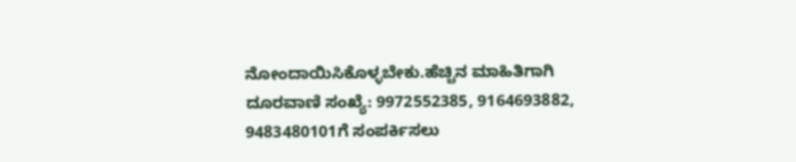ನೋಂದಾಯಿಸಿಕೊಳ್ಳಬೇಕು.ಹೆಚ್ಚಿನ ಮಾಹಿತಿಗಾಗಿ ದೂರವಾಣಿ ಸಂಖ್ಯೆ: 9972552385, 9164693882, 9483480101ಗೆ ಸಂಪರ್ಕಿಸಲು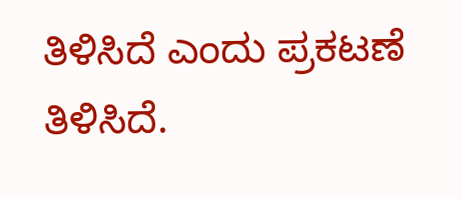ತಿಳಿಸಿದೆ ಎಂದು ಪ್ರಕಟಣೆ ತಿಳಿಸಿದೆ.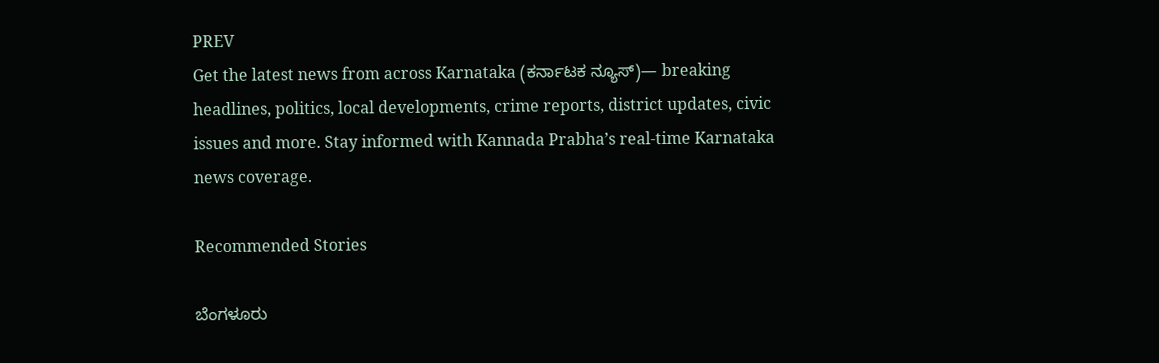PREV
Get the latest news from across Karnataka (ಕರ್ನಾಟಕ ನ್ಯೂಸ್)— breaking headlines, politics, local developments, crime reports, district updates, civic issues and more. Stay informed with Kannada Prabha’s real‑time Karnataka news coverage.

Recommended Stories

ಬೆಂಗಳೂರು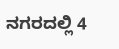ನಗರದಲ್ಲಿ 4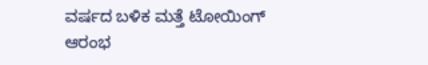ವರ್ಷದ ಬಳಿಕ ಮತ್ತೆ ಟೋಯಿಂಗ್‌ ಆರಂಭ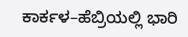ಕಾರ್ಕಳ–ಹೆಬ್ರಿಯಲ್ಲಿ ಭಾರಿ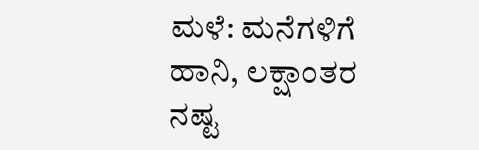ಮಳೆ: ಮನೆಗಳಿಗೆ ಹಾನಿ, ಲಕ್ಷಾಂತರ ನಷ್ಟ